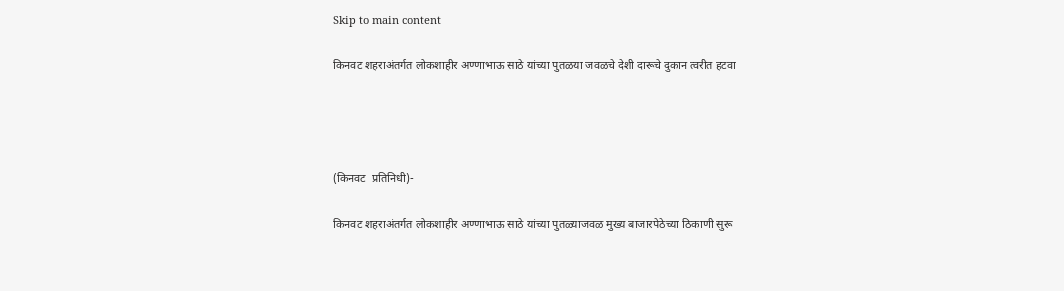Skip to main content

किनवट शहराअंतर्गत लोकशाहीर अण्णाभाऊ साठे यांच्या पुतळया जवळचे देशी दारूचे दुकान त्वरीत हटवा




(किनवट  प्रतिनिधी)-

किनवट शहराअंतर्गत लोकशाहीर अण्णाभाऊ साठे यांच्या पुतळ्याजवळ मुख्य बाजारपेठेच्या ठिकाणी सुरू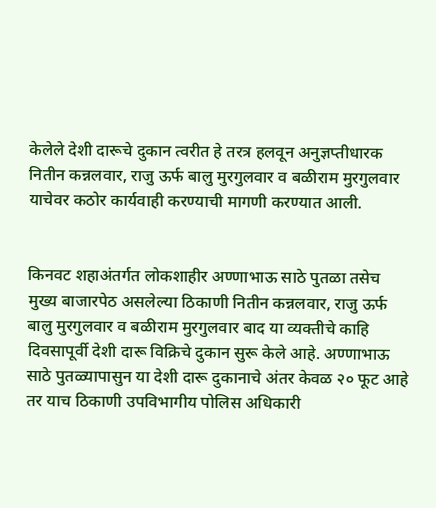केलेले देशी दारूचे दुकान त्वरीत हे तरत्र हलवून अनुज्ञप्तीधारक नितीन कन्नलवार, राजु ऊर्फ बालु मुरगुलवार व बळीराम मुरगुलवार याचेवर कठोर कार्यवाही करण्याची मागणी करण्यात आली.


किनवट शहाअंतर्गत लोकशाहीर अण्णाभाऊ साठे पुतळा तसेच मुख्य बाजारपेठ असलेल्या ठिकाणी नितीन कन्नलवार, राजु ऊर्फ बालु मुरगुलवार व बळीराम मुरगुलवार बाद या व्यक्तीचे काहि दिवसापूर्वी देशी दारू विक्रिचे दुकान सुरू केले आहे. अण्णाभाऊ साठे पुतळ्यापासुन या देशी दारू दुकानाचे अंतर केवळ २० फूट आहे तर याच ठिकाणी उपविभागीय पोलिस अधिकारी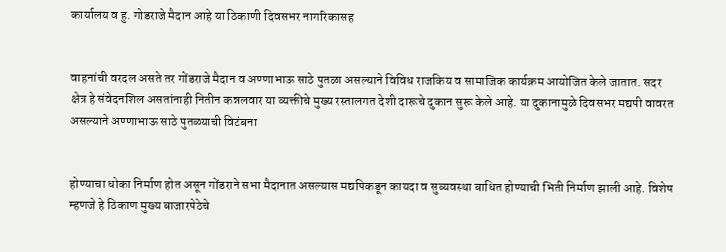कार्यालय व हु. गोडराजे मैदान आहे या ठिकाणी दिवसभर नागरिकासह


वाहनांची वरदल असते तर गोंडराजे मैदान व अण्णाभाऊ साठे पुतळा असल्याने विविध राजकिय व सामाजिक कार्यक्रम आयोजित केले जातात. सदर क्षेत्र हे संवेदनशिल असतांनाही नितीन कन्नलवार या व्यक्तीचे मुख्य रस्तालगत देशी दारूचे दुकान सुरू केले आहे. या दुकानामुळे दिवसभर मद्यपी वावरत असल्याने अण्णाभाऊ साठे पुतळ्याची विटंबना


होण्याचा धोका निर्माण होत असून गोंडराने सभा मैदानात असल्यास मद्यपिकडून कायदा व सुव्यवस्था बाधित होण्याची भिती निर्माण झाली आहे. विशेष म्हणजे हे ठिकाण मुख्य बाजारपेठेचे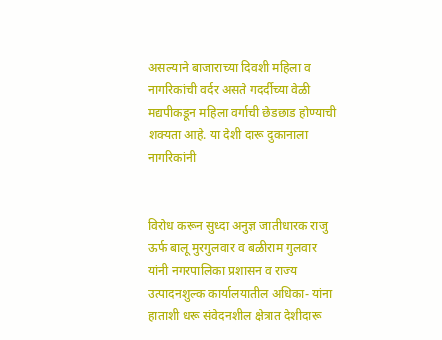असल्याने बाजाराच्या दिवशी महिला व नागरिकांची वर्दर असते गदर्दीच्या वेळी मद्यपीकडून महिला वर्गाची छेडछाड होण्याची शक्यता आहे. या देशी दारू दुकानाला नागरिकांनी


विरोध करून सुध्दा अनुज्ञ जातीधारक राजु ऊर्फ बालू मुरगुलवार व बळीराम गुलवार यांनी नगरपालिका प्रशासन व राज्य उत्पादनशुल्क कार्यालयातील अधिका- यांना हाताशी धरू संवेदनशील क्षेत्रात देशीदारू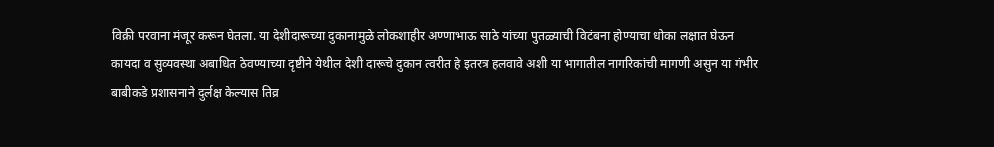विक्री परवाना मंजूर करून घेतला. या देशीदारूच्या दुकानामुळे लोकशाहीर अण्णाभाऊ साठे यांच्या पुतळ्याची विटंबना होण्याचा धोका लक्षात घेऊन कायदा व सुव्यवस्था अबाधित ठेवण्याच्या दृष्टीने येथील देशी दारूचे दुकान त्वरीत हे इतरत्र हलवावे अशी या भागातील नागरिकांची मागणी असुन या गंभीर बाबीकडे प्रशासनाने दुर्लक्ष केल्यास तिव्र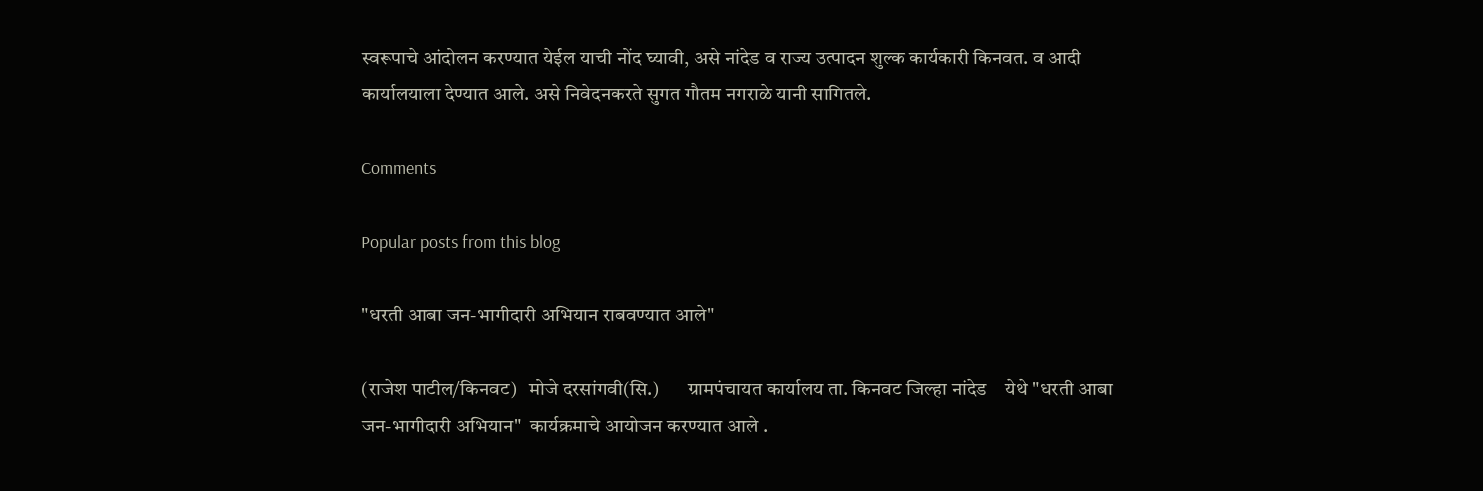स्वरूपाचे आंदोलन करण्यात येईल याची नोंद घ्यावी, असे नांदेड व राज्य उत्पादन शुल्क कार्यकारी किनवत. व आदी कार्यालयाला देण्यात आले. असे निवेदनकरते सुगत गौतम नगराळे यानी सागितले.

Comments

Popular posts from this blog

"धरती आबा जन-भागीदारी अभियान राबवण्यात आले"

(राजेश पाटील/किनवट)   मोजे दरसांगवी(सि.)       ग्रामपंचायत कार्यालय ता. किनवट जिल्हा नांदेड    येथे "धरती आबा जन-भागीदारी अभियान"  कार्यक्रमाचे आयोजन करण्यात आले .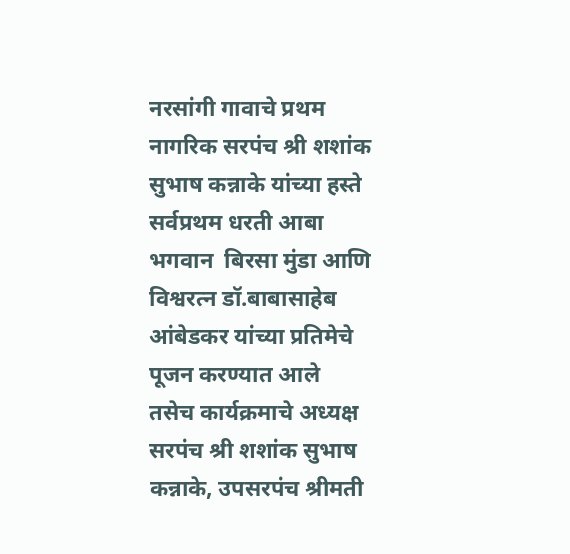नरसांगी गावाचे प्रथम नागरिक सरपंच श्री शशांक सुभाष कन्नाके यांच्या हस्ते सर्वप्रथम धरती आबा भगवान  बिरसा मुंडा आणि विश्वरत्न डॉ.बाबासाहेब आंबेडकर यांच्या प्रतिमेचे पूजन करण्यात आले    तसेच कार्यक्रमाचे अध्यक्ष सरपंच श्री शशांक सुभाष कन्नाके, उपसरपंच श्रीमती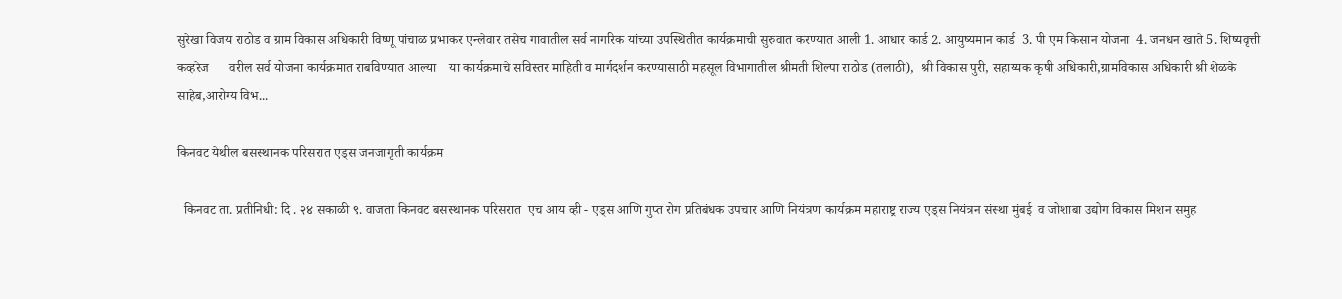सुरेखा विजय राठोड व ग्राम विकास अधिकारी विष्णू पांचाळ प्रभाकर एन्लेवार तसेच गावातील सर्व नागरिक यांच्या उपस्थितीत कार्यक्रमाची सुरुवात करण्यात आली 1. आधार कार्ड 2. आयुष्यमान कार्ड  3. पी एम किसान योजना  4. जनधन खाते 5. शिष्यवृत्ती कव्हरेज      वरील सर्व योजना कार्यक्रमात राबविण्यात आल्या    या कार्यक्रमाचे सविस्तर माहिती व मार्गदर्शन करण्यासाठी महसूल विभागातील श्रीमती शिल्पा राठोड (तलाठी),  श्री विकास पुरी, सहाय्यक कृषी अधिकारी,ग्रामविकास अधिकारी श्री शेळके साहेब,आरोग्य विभ...

किनवट येथील बसस्थानक परिसरात एड्स जनजागृती कार्यक्रम

  किनवट ता. प्रतीनिधी: दि . २४ सकाळी ९. वाजता किनवट बसस्थानक परिसरात  एच आय व्ही - एड्स आणि गुप्त रोग प्रतिबंधक उपचार आणि नियंत्रण कार्यक्रम महाराष्ट्र राज्य एड्स नियंत्रन संस्था मुंबई  व जोशाबा उद्योग विकास मिशन समुह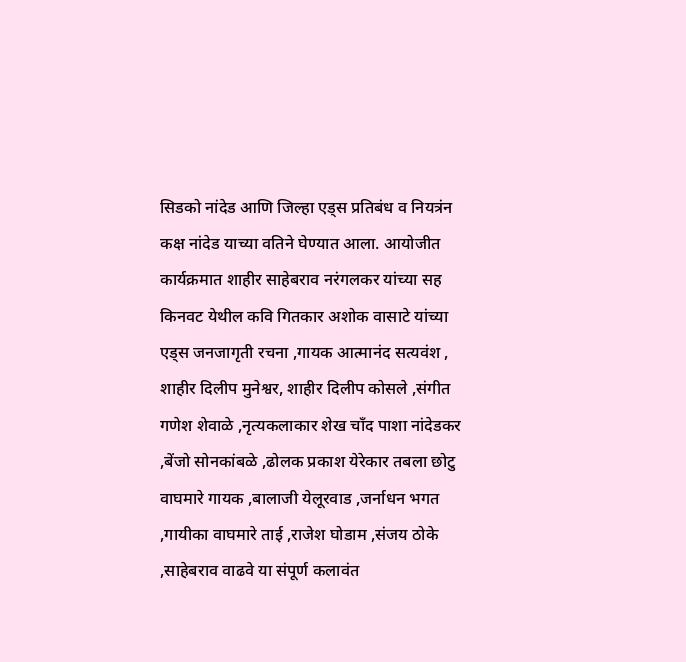सिडको नांदेड आणि जिल्हा एड्स प्रतिबंध व नियत्रंन कक्ष नांदेड याच्या वतिने घेण्यात आला. आयोजीत कार्यक्रमात शाहीर साहेबराव नरंगलकर यांच्या सह किनवट येथील कवि गितकार अशोक वासाटे यांच्या एड्स जनजागृती रचना ,गायक आत्मानंद सत्यवंश , शाहीर दिलीप मुनेश्वर, शाहीर दिलीप कोसले ,संगीत गणेश शेवाळे ,नृत्यकलाकार शेख चाँद पाशा नांदेडकर ,बेंजो सोनकांबळे ,ढोलक प्रकाश येरेकार तबला छोटु वाघमारे गायक ,बालाजी येलूरवाड ,जर्नाधन भगत ,गायीका वाघमारे ताई ,राजेश घोडाम ,संजय ठोके ,साहेबराव वाढवे या संपूर्ण कलावंत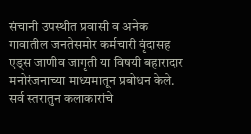संचानी उपस्थीत प्रवासी व अनेक गावातील जनतेसमोर कर्मचारी वृंदासह एड्स जाणीव जागृती या विषयी बहारादार मनोरंजनाच्या माध्यमातून प्रबोधन केले. सर्व स्तरातुन कलाकारांचे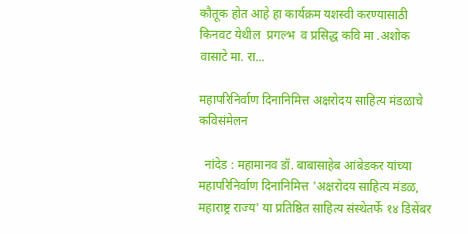कौतूक होत आहे हा कार्यक्रम यशस्वी करण्यासाठी किनवट येथील  प्रगल्भ  व प्रसिद्ध कवि मा .अशोक वासाटे मा. रा...

महापरिनिर्वाण दिनानिमित्त अक्षरोदय साहित्य मंडळाचे कविसंमेलन

  नांदेड : महामानव डॉ. बाबासाहेब आंबेडकर यांच्या महापरिनिर्वाण दिनानिमित्त 'अक्षरोदय साहित्य मंडळ, महाराष्ट्र राज्य' या प्रतिष्ठित साहित्य संस्थेतर्फे १४ डिसेंबर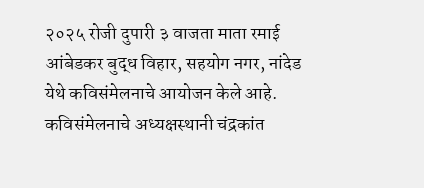२०२५ रोजी दुपारी ३ वाजता माता रमाई आंबेडकर बुद्ध विहार, सहयोग नगर, नांदेड येथे कविसंमेलनाचे आयोजन केले आहे. कविसंमेलनाचे अध्यक्षस्थानी चंद्रकांत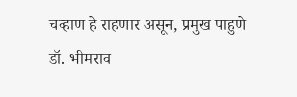चव्हाण हे राहणार असून, प्रमुख पाहुणे डॉ. भीमराव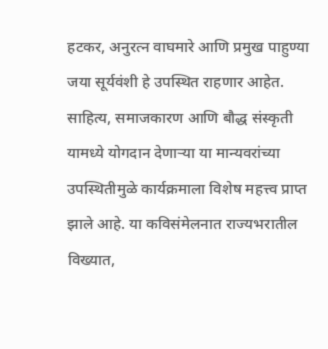हटकर, अनुरत्न वाघमारे आणि प्रमुख पाहुण्या जया सूर्यवंशी हे उपस्थित राहणार आहेत. साहित्य, समाजकारण आणि बौद्ध संस्कृती यामध्ये योगदान देणाऱ्या या मान्यवरांच्या उपस्थितीमुळे कार्यक्रमाला विशेष महत्त्व प्राप्त झाले आहे. या कविसंमेलनात राज्यभरातील विख्यात,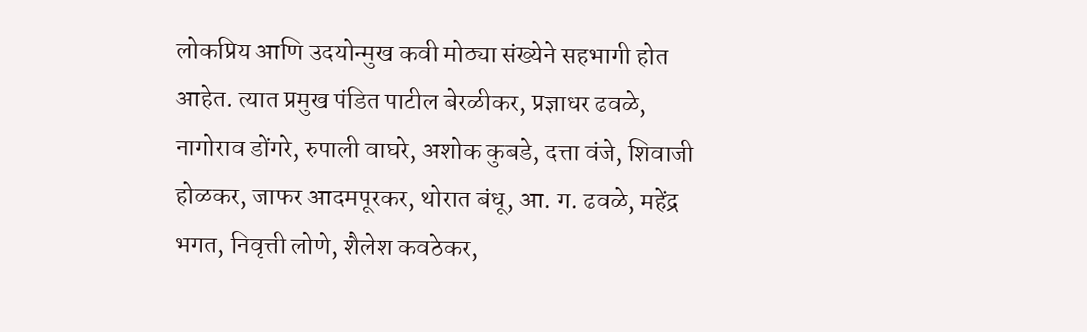लोकप्रिय आणि उदयोन्मुख कवी मोठ्या संख्येने सहभागी होत आहेत. त्यात प्रमुख पंडित पाटील बेरळीकर, प्रज्ञाधर ढवळे, नागोराव डोंगरे, रुपाली वाघरे, अशोक कुबडे, दत्ता वंजे, शिवाजी होळकर, जाफर आदमपूरकर, थोरात बंधू, आ. ग. ढवळे, महेंद्र भगत, निवृत्ती लोणे, शैलेश कवठेकर,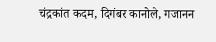चंद्रकांत कदम, दिगंबर कानोले, गजानन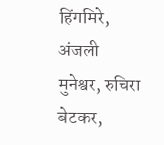हिंगमिरे, अंजली मुनेश्वर, रुचिरा बेटकर,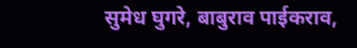सुमेध घुगरे, बाबुराव पाईकराव,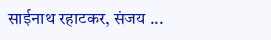साईनाथ रहाटकर, संजय ...